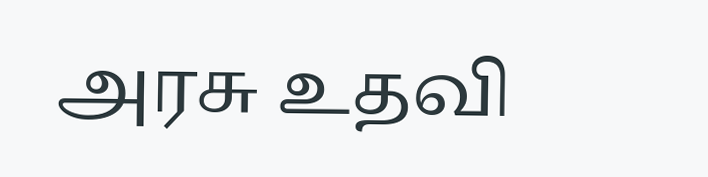அரசு உதவி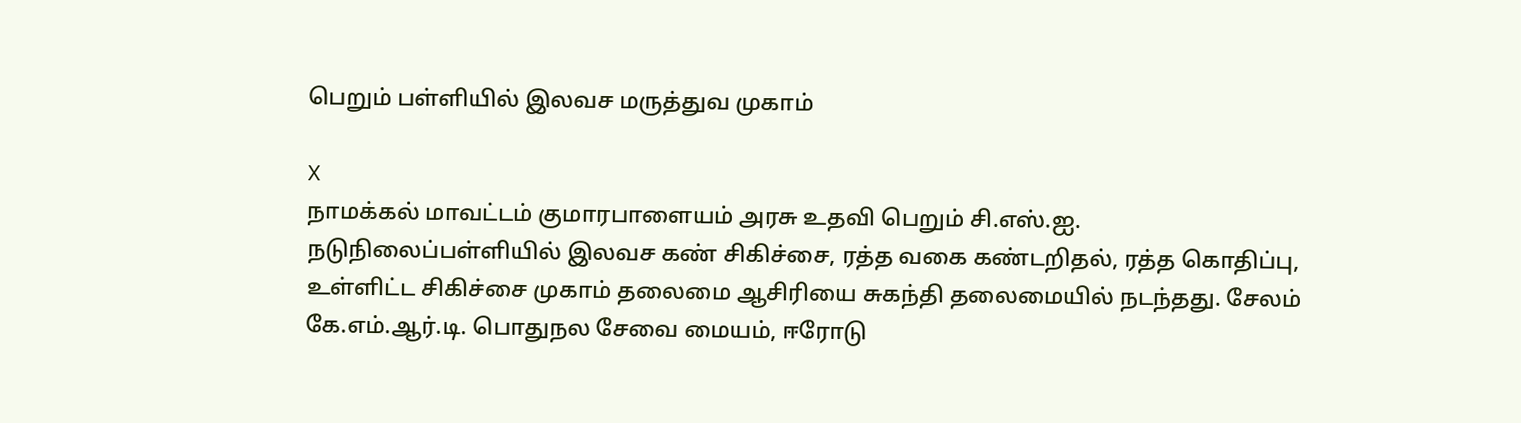பெறும் பள்ளியில் இலவச மருத்துவ முகாம்

X
நாமக்கல் மாவட்டம் குமாரபாளையம் அரசு உதவி பெறும் சி.எஸ்.ஐ. நடுநிலைப்பள்ளியில் இலவச கண் சிகிச்சை, ரத்த வகை கண்டறிதல், ரத்த கொதிப்பு, உள்ளிட்ட சிகிச்சை முகாம் தலைமை ஆசிரியை சுகந்தி தலைமையில் நடந்தது. சேலம் கே.எம்.ஆர்.டி. பொதுநல சேவை மையம், ஈரோடு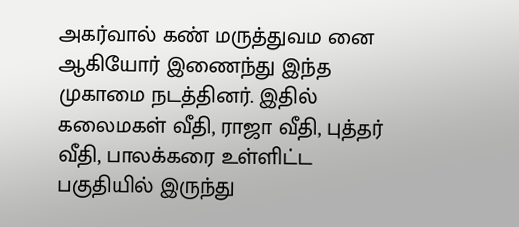அகர்வால் கண் மருத்துவம னை ஆகியோர் இணைந்து இந்த முகாமை நடத்தினர். இதில் கலைமகள் வீதி, ராஜா வீதி, புத்தர் வீதி, பாலக்கரை உள்ளிட்ட பகுதியில் இருந்து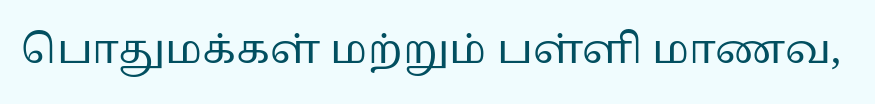பொதுமக்கள் மற்றும் பள்ளி மாணவ,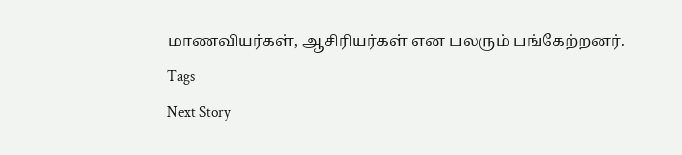மாணவியர்கள், ஆசிரியர்கள் என பலரும் பங்கேற்றனர்.
Tags
Next Story